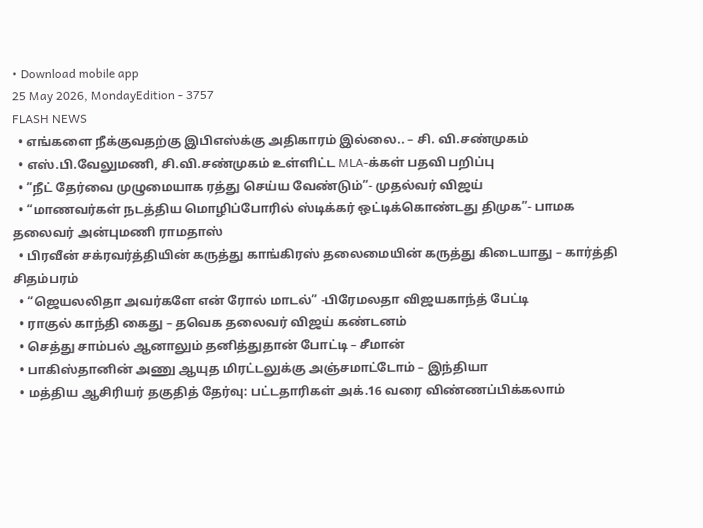• Download mobile app
25 May 2026, MondayEdition - 3757
FLASH NEWS
  • எங்களை நீக்குவதற்கு இபிஎஸ்க்கு அதிகாரம் இல்லை.. – சி. வி.சண்முகம்
  • எஸ்.பி.வேலுமணி, சி.வி.சண்முகம் உள்ளிட்ட MLA-க்கள் பதவி பறிப்பு
  • ”நீட் தேர்வை முழுமையாக ரத்து செய்ய வேண்டும்”- முதல்வர் விஜய்
  • “மாணவர்கள் நடத்திய மொழிப்போரில் ஸ்டிக்கர் ஒட்டிக்கொண்டது திமுக”- பாமக தலைவர் அன்புமணி ராமதாஸ்
  • பிரவீன் சக்ரவர்த்தியின் கருத்து காங்கிரஸ் தலைமையின் கருத்து கிடையாது – கார்த்தி சிதம்பரம்
  • “ஜெயலலிதா அவர்களே என் ரோல் மாடல்” -பிரேமலதா விஜயகாந்த் பேட்டி
  • ராகுல் காந்தி கைது – தவெக தலைவர் விஜய் கண்டனம்
  • செத்து சாம்பல் ஆனாலும் தனித்துதான் போட்டி – சீமான்
  • பாகிஸ்தானின் அணு ஆயுத மிரட்டலுக்கு அஞ்சமாட்டோம் – இந்தியா
  • மத்திய ஆசிரியர் தகுதித் தேர்வு: பட்டதாரிகள் அக்.16 வரை விண்ணப்பிக்கலாம்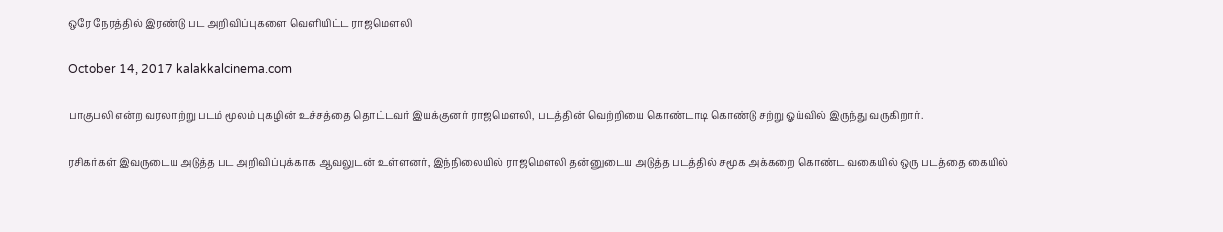ஒரே நேரத்தில் இரண்டு பட அறிவிப்புகளை வெளியிட்ட ராஜமௌலி

October 14, 2017 kalakkalcinema.com

பாகுபலி என்ற வரலாற்று படம் மூலம் புகழின் உச்சத்தை தொட்டவர் இயக்குனர் ராஜமௌலி, படத்தின் வெற்றியை கொண்டாடி கொண்டு சற்று ஓய்வில் இருந்து வருகிறார்.

ரசிகர்கள் இவருடைய அடுத்த பட அறிவிப்புக்காக ஆவலுடன் உள்ளனர், இந்நிலையில் ராஜமௌலி தன்னுடைய அடுத்த படத்தில் சமூக அக்கறை கொண்ட வகையில் ஒரு படத்தை கையில்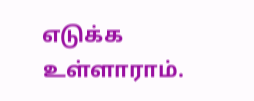எடுக்க உள்ளாராம்.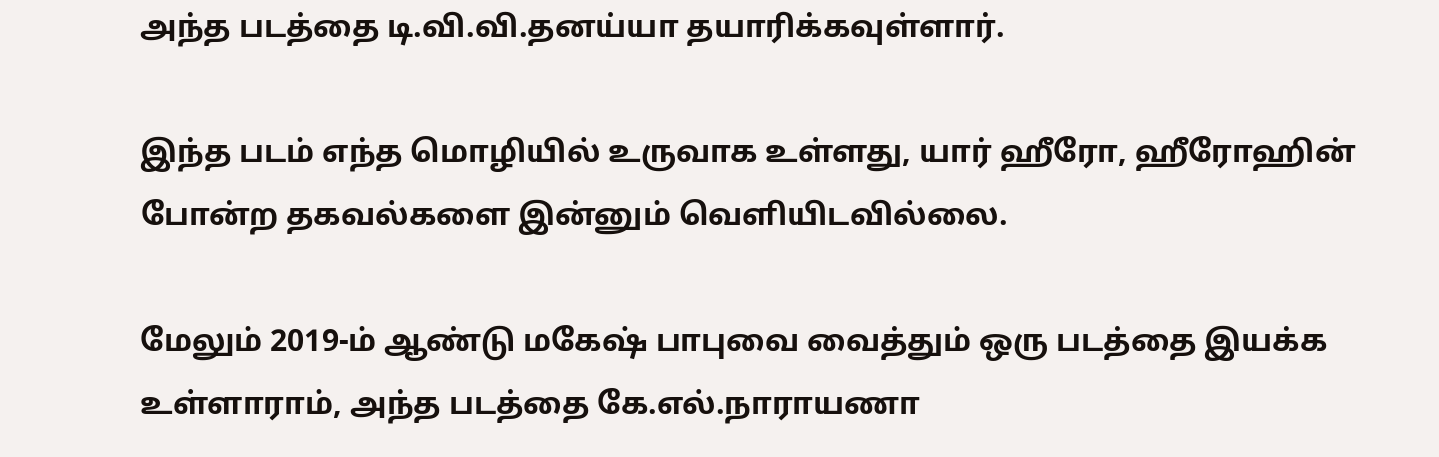அந்த படத்தை டி.வி.வி.தனய்யா தயாரிக்கவுள்ளார்.

இந்த படம் எந்த மொழியில் உருவாக உள்ளது, யார் ஹீரோ, ஹீரோஹின் போன்ற தகவல்களை இன்னும் வெளியிடவில்லை.

மேலும் 2019-ம் ஆண்டு மகேஷ் பாபுவை வைத்தும் ஒரு படத்தை இயக்க உள்ளாராம், அந்த படத்தை கே.எல்.நாராயணா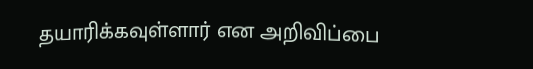தயாரிக்கவுள்ளார் என அறிவிப்பை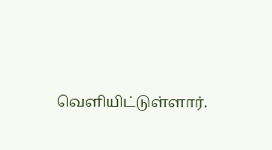வெளியிட்டுள்ளார்.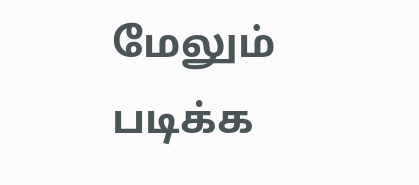மேலும் படிக்க